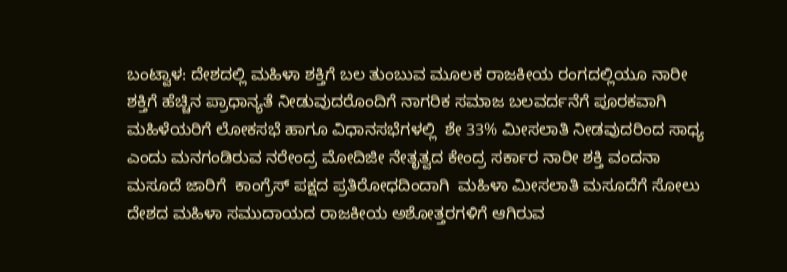ಬಂಟ್ವಾಳ: ದೇಶದಲ್ಲಿ ಮಹಿಳಾ ಶಕ್ತಿಗೆ ಬಲ ತುಂಬುವ ಮೂಲಕ ರಾಜಕೀಯ ರಂಗದಲ್ಲಿಯೂ ನಾರೀ ಶಕ್ತಿಗೆ ಹೆಚ್ಚಿನ ಪ್ರಾಧಾನ್ಯತೆ ನೀಡುವುದರೊಂದಿಗೆ ನಾಗರಿಕ ಸಮಾಜ ಬಲವರ್ದನೆಗೆ ಪೂರಕವಾಗಿ
ಮಹಿಳೆಯರಿಗೆ ಲೋಕಸಭೆ ಹಾಗೂ ವಿಧಾನಸಭೆಗಳಲ್ಲಿ  ಶೇ 33% ಮೀಸಲಾತಿ ನೀಡವುದರಿಂದ ಸಾಧ್ಯ ಎಂದು ಮನಗಂಡಿರುವ ನರೇಂದ್ರ ಮೋದಿಜೀ ನೇತೃತ್ವದ ಕೇಂದ್ರ ಸರ್ಕಾರ ನಾರೀ ಶಕ್ತಿ ವಂದನಾ ಮಸೂದೆ ಜಾರಿಗೆ  ಕಾಂಗ್ರೆಸ್ ಪಕ್ಷದ ಪ್ರತಿರೋಧದಿಂದಾಗಿ  ಮಹಿಳಾ ಮೀಸಲಾತಿ ಮಸೂದೆಗೆ ಸೋಲು ದೇಶದ ಮಹಿಳಾ ಸಮುದಾಯದ ರಾಜಕೀಯ ಅಶೋತ್ತರಗಳಿಗೆ ಆಗಿರುವ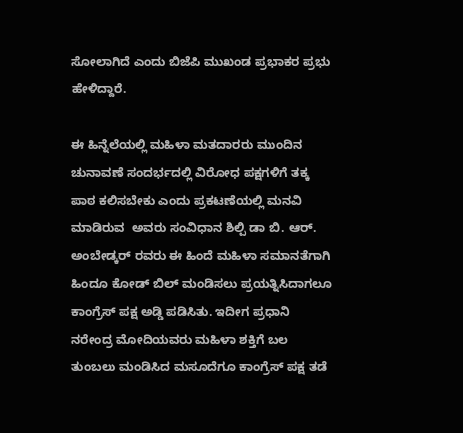ಸೋಲಾಗಿದೆ ಎಂದು ಬಿಜೆಪಿ ಮುಖಂಡ ಪ್ರಭಾಕರ ಪ್ರಭು ಹೇಳಿದ್ದಾರೆ.

ಈ ಹಿನ್ನೆಲೆಯಲ್ಲಿ ಮಹಿಳಾ ಮತದಾರರು ಮುಂದಿನ ಚುನಾವಣೆ ಸಂದರ್ಭದಲ್ಲಿ ವಿರೋಧ ಪಕ್ಷಗಳಿಗೆ ತಕ್ಕ ಪಾಠ ಕಲಿಸಬೇಕು ಎಂದು ಪ್ರಕಟಣೆಯಲ್ಲಿ ಮನವಿ ಮಾಡಿರುವ  ಅವರು ಸಂವಿಧಾನ ಶಿಲ್ಪಿ ಡಾ ಬಿ. ಆರ್. ಅಂಬೇಡ್ಕರ್ ರವರು ಈ ಹಿಂದೆ ಮಹಿಳಾ ಸಮಾನತೆಗಾಗಿ ಹಿಂದೂ ಕೋಡ್ ಬಿಲ್ ಮಂಡಿಸಲು ಪ್ರಯತ್ನಿಸಿದಾಗಲೂ ಕಾಂಗ್ರೆಸ್ ಪಕ್ಷ ಅಡ್ಡಿ ಪಡಿಸಿತು. ಇದೀಗ ಪ್ರಧಾನಿ ನರೇಂದ್ರ ಮೋದಿಯವರು ಮಹಿಳಾ ಶಕ್ತಿಗೆ ಬಲ ತುಂಬಲು ಮಂಡಿಸಿದ ಮಸೂದೆಗೂ ಕಾಂಗ್ರೆಸ್ ಪಕ್ಷ ತಡೆ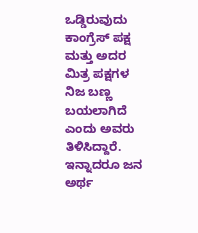ಒಡ್ಡಿರುವುದು ಕಾಂಗ್ರೆಸ್ ಪಕ್ಷ ಮತ್ತು ಅದರ ಮಿತ್ರ ಪಕ್ಷಗಳ ನಿಜ ಬಣ್ಣ ಬಯಲಾಗಿದೆ ಎಂದು ಅವರು ತಿಳಿಸಿದ್ದಾರೆ.
ಇನ್ನಾದರೂ ಜನ ಅರ್ಥ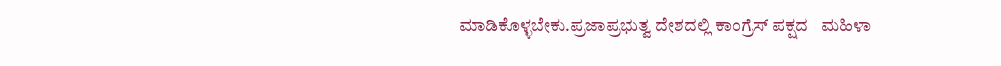ಮಾಡಿಕೊಳ್ಳಬೇಕು.ಪ್ರಜಾಪ್ರಭುತ್ವ ದೇಶದಲ್ಲಿ ಕಾಂಗ್ರೆಸ್ ಪಕ್ಷದ   ಮಹಿಳಾ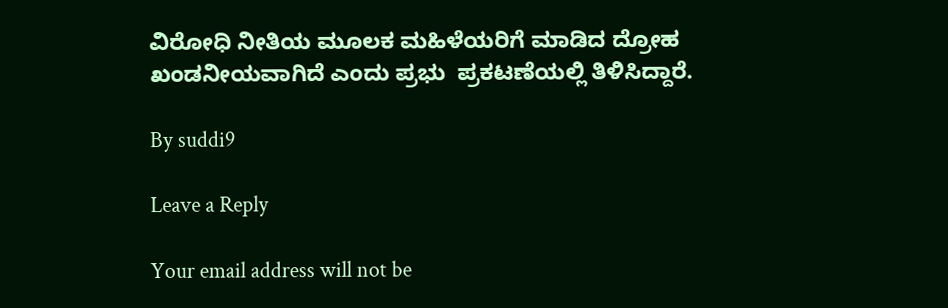ವಿರೋಧಿ ನೀತಿಯ ಮೂಲಕ ಮಹಿಳೆಯರಿಗೆ ಮಾಡಿದ ದ್ರೋಹ ಖಂಡನೀಯವಾಗಿದೆ ಎಂದು ಪ್ರಭು  ಪ್ರಕಟಣೆಯಲ್ಲಿ ತಿಳಿಸಿದ್ದಾರೆ.

By suddi9

Leave a Reply

Your email address will not be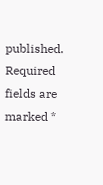published. Required fields are marked *